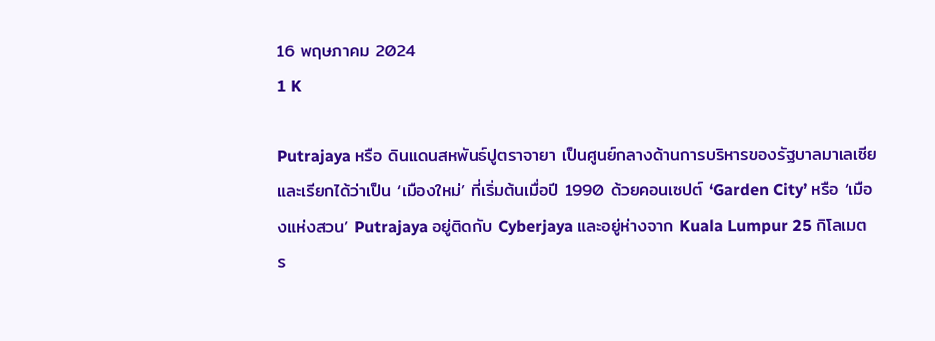16 พฤษภาคม 2024
1 K

Putrajaya หรือ ดินแดนสหพันธ์ปูตราจายา เป็นศูนย์กลางด้านการบริหารของรัฐบาลมาเลเซีย และเรียกได้ว่าเป็น ‘เมืองใหม่’ ที่เริ่มต้นเมื่อปี 1990 ด้วยคอนเซปต์ ‘Garden City’ หรือ ‘เมืองแห่งสวน’ Putrajaya อยู่ติดกับ Cyberjaya และอยู่ห่างจาก Kuala Lumpur 25 กิโลเมตร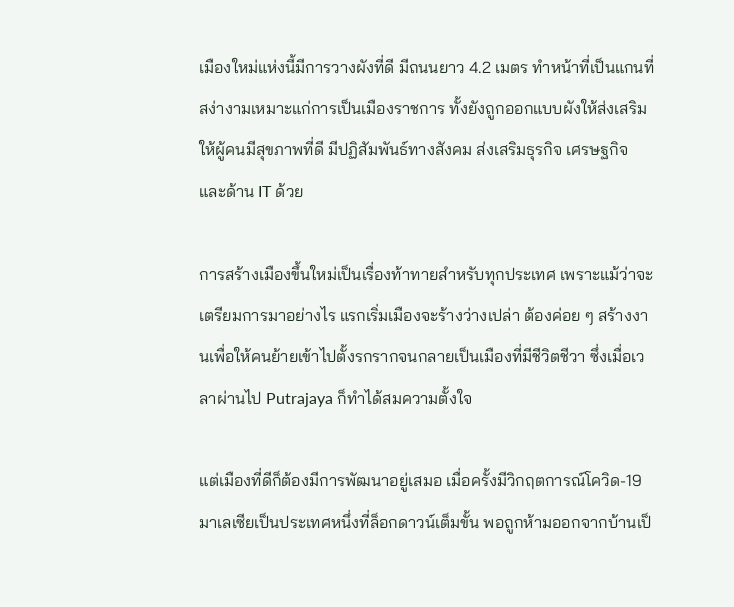เมืองใหม่แห่งนี้มีการวางผังที่ดี มีถนนยาว 4.2 เมตร ทำหน้าที่เป็นแกนที่สง่างามเหมาะแก่การเป็นเมืองราชการ ทั้งยังถูกออกแบบผังให้ส่งเสริมให้ผู้คนมีสุขภาพที่ดี มีปฏิสัมพันธ์ทางสังคม ส่งเสริมธุรกิจ เศรษฐกิจ และด้าน IT ด้วย

การสร้างเมืองขึ้นใหม่เป็นเรื่องท้าทายสำหรับทุกประเทศ เพราะแม้ว่าจะเตรียมการมาอย่างไร แรกเริ่มเมืองจะร้างว่างเปล่า ต้องค่อย ๆ สร้างงานเพื่อให้คนย้ายเข้าไปตั้งรกรากจนกลายเป็นเมืองที่มีชีวิตชีวา ซึ่งเมื่อเวลาผ่านไป Putrajaya ก็ทำได้สมความตั้งใจ

แต่เมืองที่ดีก็ต้องมีการพัฒนาอยู่เสมอ เมื่อครั้งมีวิกฤตการณ์โควิด-19 มาเลเซียเป็นประเทศหนึ่งที่ล็อกดาวน์เต็มขั้น พอถูกห้ามออกจากบ้านเป็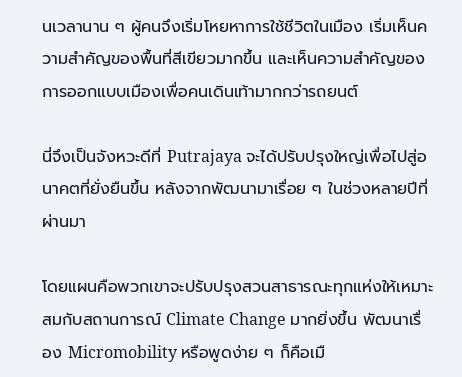นเวลานาน ๆ ผู้คนจึงเริ่มโหยหาการใช้ชีวิตในเมือง เริ่มเห็นความสำคัญของพื้นที่สีเขียวมากขึ้น และเห็นความสำคัญของการออกแบบเมืองเพื่อคนเดินเท้ามากกว่ารถยนต์

นี่จึงเป็นจังหวะดีที่ Putrajaya จะได้ปรับปรุงใหญ่เพื่อไปสู่อนาคตที่ยั่งยืนขึ้น หลังจากพัฒนามาเรื่อย ๆ ในช่วงหลายปีที่ผ่านมา

โดยแผนคือพวกเขาจะปรับปรุงสวนสาธารณะทุกแห่งให้เหมาะสมกับสถานการณ์ Climate Change มากยิ่งขึ้น พัฒนาเรื่อง Micromobility หรือพูดง่าย ๆ ก็คือเมื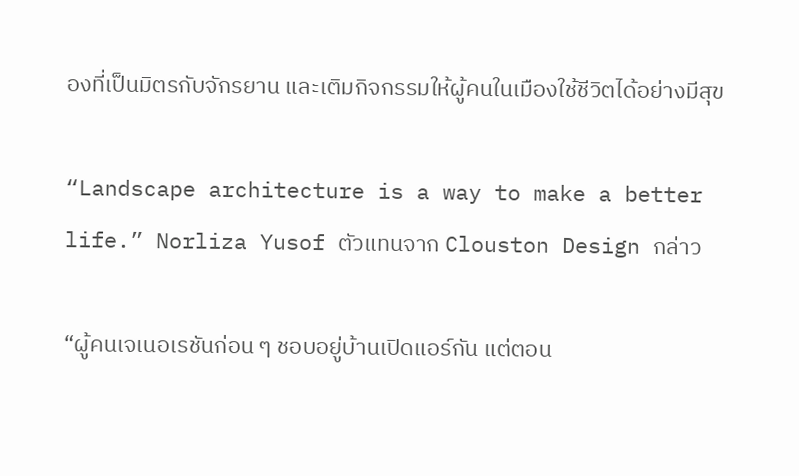องที่เป็นมิตรกับจักรยาน และเติมกิจกรรมให้ผู้คนในเมืองใช้ชีวิตได้อย่างมีสุข

“Landscape architecture is a way to make a better life.” Norliza Yusof ตัวแทนจาก Clouston Design กล่าว

“ผู้คนเจเนอเรชันก่อน ๆ ชอบอยู่บ้านเปิดแอร์กัน แต่ตอน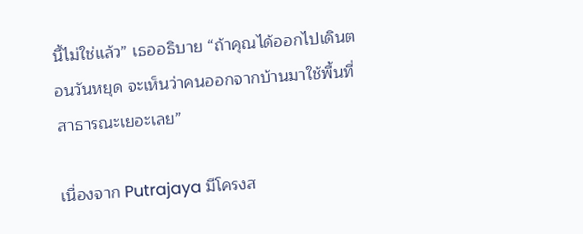นี้ไม่ใช่แล้ว” เธออธิบาย “ถ้าคุณได้ออกไปเดินตอนวันหยุด จะเห็นว่าคนออกจากบ้านมาใช้พื้นที่สาธารณะเยอะเลย”

เนื่องจาก Putrajaya มีโครงส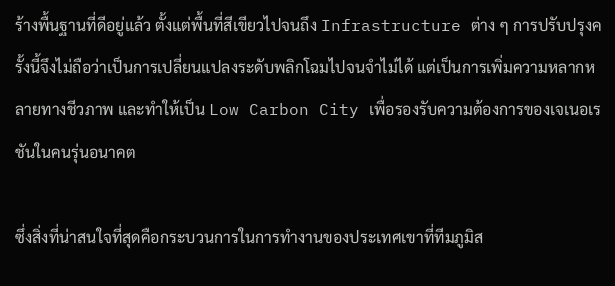ร้างพื้นฐานที่ดีอยู่แล้ว ตั้งแต่พื้นที่สีเขียวไปจนถึง Infrastructure ต่าง ๆ การปรับปรุงครั้งนี้จึงไม่ถือว่าเป็นการเปลี่ยนแปลงระดับพลิกโฉมไปจนจำไม่ได้ แต่เป็นการเพิ่มความหลากหลายทางชีวภาพ และทำให้เป็น Low Carbon City เพื่อรองรับความต้องการของเจเนอเรชันในคนรุ่นอนาคต

ซึ่งสิ่งที่น่าสนใจที่สุดคือกระบวนการในการทำงานของประเทศเขาที่ทีมภูมิส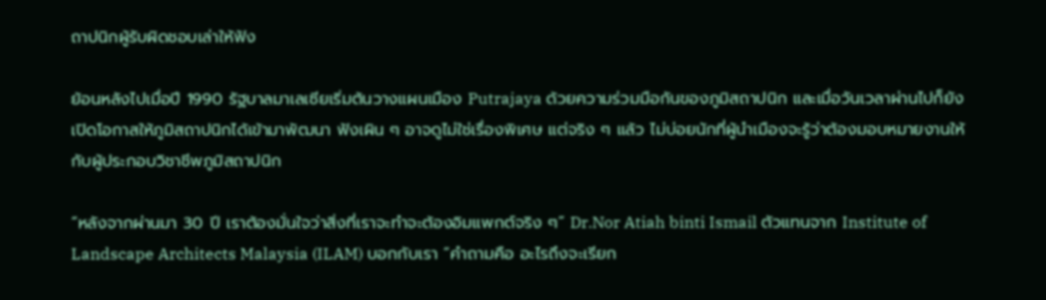ถาปนิกผู้รับผิดชอบเล่าให้ฟัง

ย้อนหลังไปเมื่อปี 1990 รัฐบาลมาเลเซียเริ่มต้นวางแผนเมือง Putrajaya ด้วยความร่วมมือกันของภูมิสถาปนิก และเมื่อวันเวลาผ่านไปก็ยังเปิดโอกาสให้ภูมิสถาปนิกได้เข้ามาพัฒนา ฟังเผิน ๆ อาจดูไม่ใช่เรื่องพิเศษ แต่จริง ๆ แล้ว ไม่บ่อยนักที่ผู้นำเมืองจะรู้ว่าต้องมอบหมายงานให้กับผู้ประกอบวิชาชีพภูมิสถาปนิก

“หลังจากผ่านมา 30 ปี เราต้องมั่นใจว่าสิ่งที่เราจะทำจะต้องอิมแพกต์จริง ๆ” Dr.Nor Atiah binti Ismail ตัวแทนจาก Institute of Landscape Architects Malaysia (ILAM) บอกกับเรา “คำถามคือ อะไรถึงจะเรียก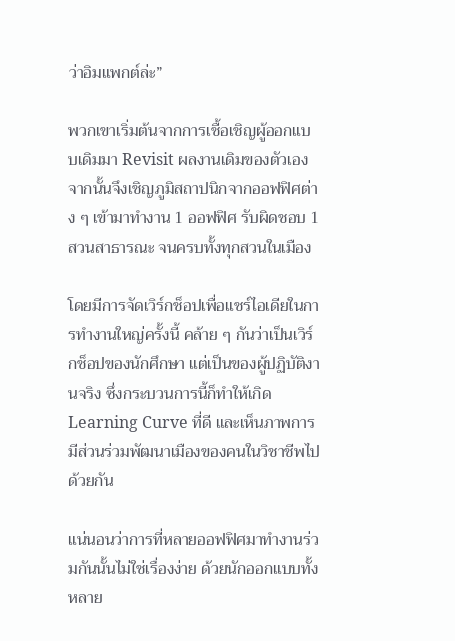ว่าอิมแพกต์ล่ะ”

พวกเขาเริ่มต้นจากการเชื้อเชิญผู้ออกแบบเดิมมา Revisit ผลงานเดิมของตัวเอง จากนั้นจึงเชิญภูมิสถาปนิกจากออฟฟิศต่าง ๆ เข้ามาทำงาน 1 ออฟฟิศ รับผิดชอบ 1 สวนสาธารณะ จนครบทั้งทุกสวนในเมือง

โดยมีการจัดเวิร์กช็อปเพื่อแชร์ไอเดียในการทำงานใหญ่ครั้งนี้ คล้าย ๆ กันว่าเป็นเวิร์กช็อปของนักศึกษา แต่เป็นของผู้ปฏิบัติงานจริง ซึ่งกระบวนการนี้ก็ทำให้เกิด Learning Curve ที่ดี และเห็นภาพการมีส่วนร่วมพัฒนาเมืองของคนในวิชาชีพไปด้วยกัน

แน่นอนว่าการที่หลายออฟฟิศมาทำงานร่วมกันนั้นไม่ใช่เรื่องง่าย ด้วยนักออกแบบทั้งหลาย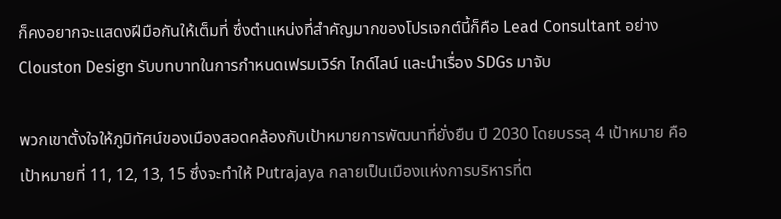ก็คงอยากจะแสดงฝีมือกันให้เต็มที่ ซึ่งตำแหน่งที่สำคัญมากของโปรเจกต์นี้ก็คือ Lead Consultant อย่าง Clouston Design รับบทบาทในการกำหนดเฟรมเวิร์ก ไกด์ไลน์ และนำเรื่อง SDGs มาจับ

พวกเขาตั้งใจให้ภูมิทัศน์ของเมืองสอดคล้องกับเป้าหมายการพัฒนาที่ยั่งยืน ปี 2030 โดยบรรลุ 4 เป้าหมาย คือเป้าหมายที่ 11, 12, 13, 15 ซึ่งจะทำให้ Putrajaya กลายเป็นเมืองแห่งการบริหารที่ต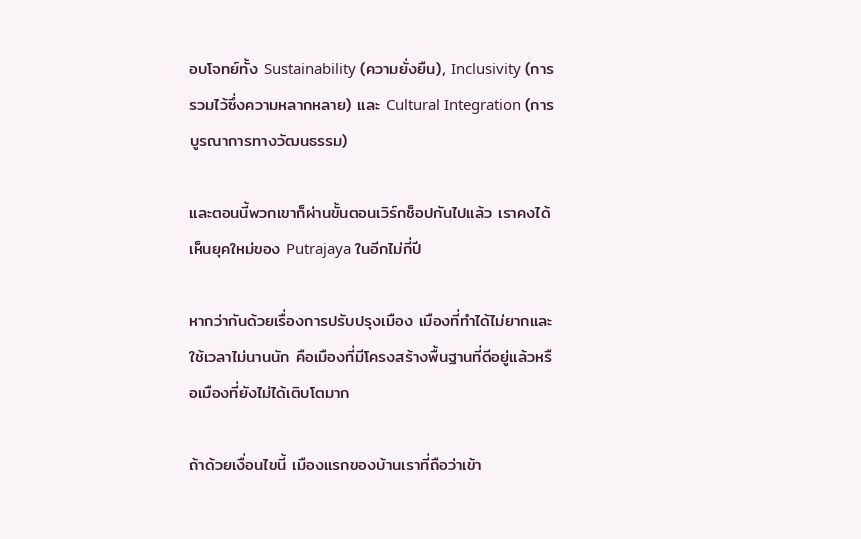อบโจทย์ทั้ง Sustainability (ความยั่งยืน), Inclusivity (การรวมไว้ซึ่งความหลากหลาย) และ Cultural Integration (การบูรณาการทางวัฒนธรรม)

และตอนนี้พวกเขาก็ผ่านขั้นตอนเวิร์กช็อปกันไปแล้ว เราคงได้เห็นยุคใหม่ของ Putrajaya ในอีกไม่กี่ปี

หากว่ากันด้วยเรื่องการปรับปรุงเมือง เมืองที่ทำได้ไม่ยากและใช้เวลาไม่นานนัก คือเมืองที่มีโครงสร้างพื้นฐานที่ดีอยู่แล้วหรือเมืองที่ยังไม่ได้เติบโตมาก

ถ้าด้วยเงื่อนไขนี้ เมืองแรกของบ้านเราที่ถือว่าเข้า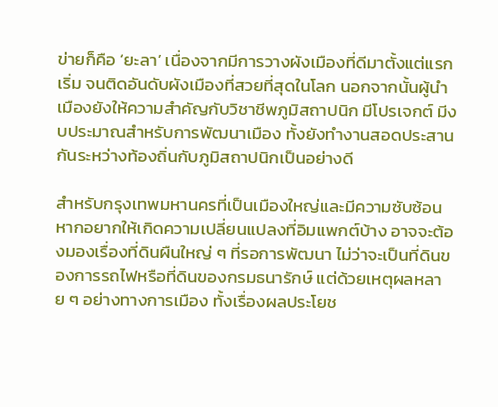ข่ายก็คือ ‘ยะลา’ เนื่องจากมีการวางผังเมืองที่ดีมาตั้งแต่แรกเริ่ม จนติดอันดับผังเมืองที่สวยที่สุดในโลก นอกจากนั้นผู้นำเมืองยังให้ความสำคัญกับวิชาชีพภูมิสถาปนิก มีโปรเจกต์ มีงบประมาณสำหรับการพัฒนาเมือง ทั้งยังทำงานสอดประสานกันระหว่างท้องถิ่นกับภูมิสถาปนิกเป็นอย่างดี

สำหรับกรุงเทพมหานครที่เป็นเมืองใหญ่และมีความซับซ้อน หากอยากให้เกิดความเปลี่ยนแปลงที่อิมแพกต์บ้าง อาจจะต้องมองเรื่องที่ดินผืนใหญ่ ๆ ที่รอการพัฒนา ไม่ว่าจะเป็นที่ดินของการรถไฟหรือที่ดินของกรมธนารักษ์ แต่ด้วยเหตุผลหลาย ๆ อย่างทางการเมือง ทั้งเรื่องผลประโยช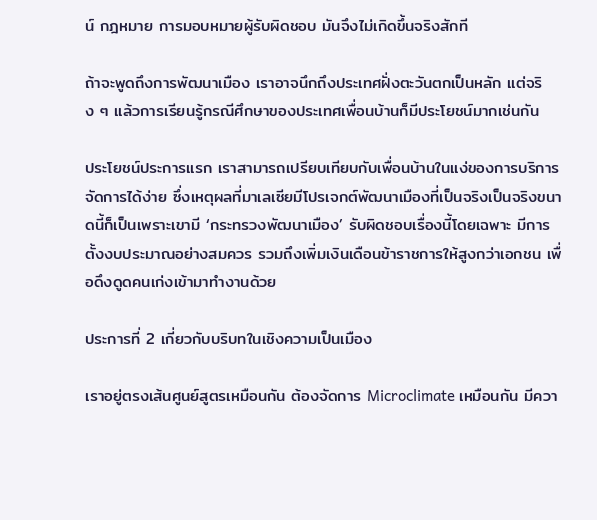น์ กฎหมาย การมอบหมายผู้รับผิดชอบ มันจึงไม่เกิดขึ้นจริงสักที

ถ้าจะพูดถึงการพัฒนาเมือง เราอาจนึกถึงประเทศฝั่งตะวันตกเป็นหลัก แต่จริง ๆ แล้วการเรียนรู้กรณีศึกษาของประเทศเพื่อนบ้านก็มีประโยชน์มากเช่นกัน

ประโยชน์ประการแรก เราสามารถเปรียบเทียบกับเพื่อนบ้านในแง่ของการบริการจัดการได้ง่าย ซึ่งเหตุผลที่มาเลเซียมีโปรเจกต์พัฒนาเมืองที่เป็นจริงเป็นจริงขนาดนี้ก็เป็นเพราะเขามี ‘กระทรวงพัฒนาเมือง’ รับผิดชอบเรื่องนี้โดยเฉพาะ มีการตั้งงบประมาณอย่างสมควร รวมถึงเพิ่มเงินเดือนข้าราชการให้สูงกว่าเอกชน เพื่อดึงดูดคนเก่งเข้ามาทำงานด้วย

ประการที่ 2 เกี่ยวกับบริบทในเชิงความเป็นเมือง

เราอยู่ตรงเส้นศูนย์สูตรเหมือนกัน ต้องจัดการ Microclimate เหมือนกัน มีควา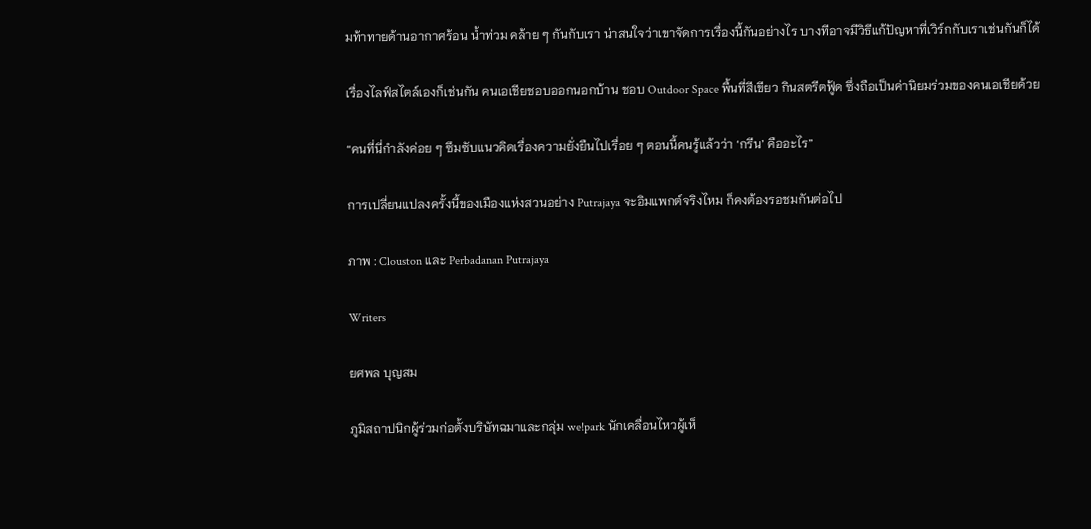มท้าทายด้านอากาศร้อน น้ำท่วม คล้าย ๆ กันกับเรา น่าสนใจว่าเขาจัดการเรื่องนี้กันอย่างไร บางทีอาจมีวิธีแก้ปัญหาที่เวิร์กกับเราเช่นกันก็ได้

เรื่องไลฟ์สไตล์เองก็เช่นกัน คนเอเชียชอบออกนอกบ้าน ชอบ Outdoor Space พื้นที่สีเขียว กินสตรีตฟู้ด ซึ่งถือเป็นค่านิยมร่วมของคนเอเชียด้วย

“คนที่นี่กำลังค่อย ๆ ซึมซับแนวคิดเรื่องความยั่งยืนไปเรื่อย ๆ ตอนนี้คนรู้แล้วว่า ‘กรีน’ คืออะไร”

การเปลี่ยนแปลงครั้งนี้ของเมืองแห่งสวนอย่าง Putrajaya จะอิมแพกต์จริงไหม ก็คงต้องรอชมกันต่อไป

ภาพ : Clouston และ Perbadanan Putrajaya

Writers

ยศพล บุญสม

ภูมิสถาปนิกผู้ร่วมก่อตั้งบริษัทฉมาและกลุ่ม we!park นักเคลื่อนไหวผู้เห็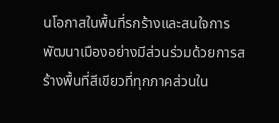นโอกาสในพื้นที่รกร้างและสนใจการพัฒนาเมืองอย่างมีส่วนร่วมด้วยการสร้างพื้นที่สีเขียวที่ทุกภาคส่วนใน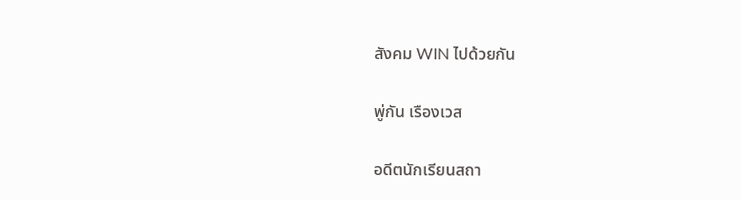สังคม WIN ไปด้วยกัน

พู่กัน เรืองเวส

อดีตนักเรียนสถา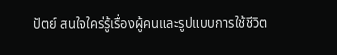ปัตย์ สนใจใคร่รู้เรื่องผู้คนและรูปแบบการใช้ชีวิต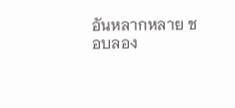อันหลากหลาย ชอบลอง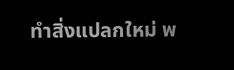ทำสิ่งแปลกใหม่ พ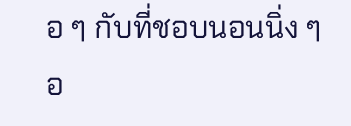อ ๆ กับที่ชอบนอนนิ่ง ๆ อ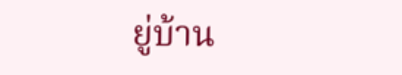ยู่บ้าน